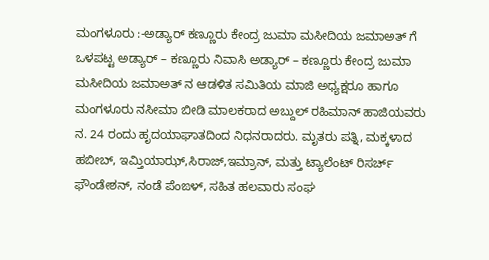ಮಂಗಳೂರು :-ಅಡ್ಯಾರ್ ಕಣ್ಣೂರು ಕೇಂದ್ರ ಜುಮಾ ಮಸೀದಿಯ ಜಮಾಅತ್ ಗೆ ಒಳಪಟ್ಟ ಅಡ್ಯಾರ್ – ಕಣ್ಣೂರು ನಿವಾಸಿ ಅಡ್ಯಾರ್ – ಕಣ್ಣೂರು ಕೇಂದ್ರ ಜುಮಾ ಮಸೀದಿಯ ಜಮಾಅತ್ ನ ಆಡಳಿತ ಸಮಿತಿಯ ಮಾಜಿ ಅಧ್ಯಕ್ಷರೂ ಹಾಗೂ ಮಂಗಳೂರು ನಸೀಮಾ ಬೀಡಿ ಮಾಲಕರಾದ ಅಬ್ದುಲ್ ರಹಿಮಾನ್ ಹಾಜಿಯವರು ನ. 24 ರಂದು ಹೃದಯಾಘಾತದಿಂದ ನಿಧನರಾದರು. ಮೃತರು ಪತ್ನಿ, ಮಕ್ಕಳಾದ ಹಬೀಬ್, ಇಮ್ತಿಯಾಝ್,ಸಿರಾಜ್,ಇಮ್ರಾನ್, ಮತ್ತು ಟ್ಯಾಲೆಂಟ್ ರಿಸರ್ಚ್ ಫೌಂಡೇಶನ್, ನಂಡೆ ಪೆಂಙಳ್, ಸಹಿತ ಹಲವಾರು ಸಂಘ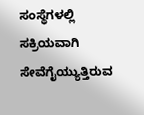ಸಂಸ್ಥೆಗಳಲ್ಲಿ ಸಕ್ರಿಯವಾಗಿ ಸೇವೆಗೈಯ್ಯುತ್ತಿರುವ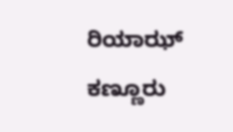ರಿಯಾಝ್ ಕಣ್ಣೂರು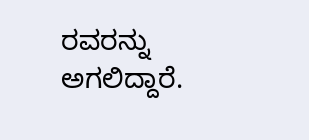ರವರನ್ನು ಅಗಲಿದ್ದಾರೆ.